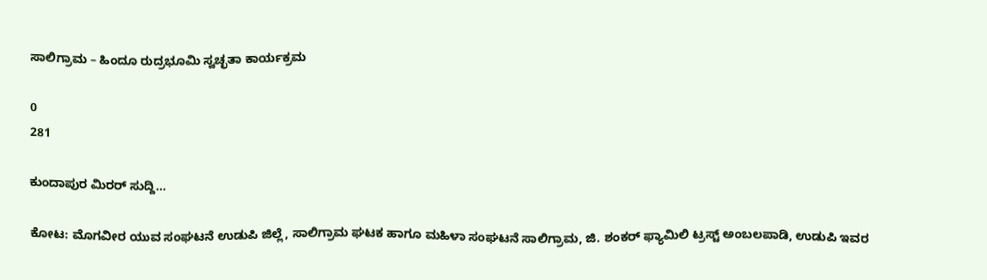ಸಾಲಿಗ್ರಾಮ – ಹಿಂದೂ ರುದ್ರಭೂಮಿ ಸ್ವಚ್ಛತಾ ಕಾರ್ಯಕ್ರಮ

0
281

ಕುಂದಾಪುರ ಮಿರರ್ ಸುದ್ದಿ…

ಕೋಟ: ಮೊಗವೀರ ಯುವ ಸಂಘಟನೆ ಉಡುಪಿ ಜಿಲ್ಲೆ, ಸಾಲಿಗ್ರಾಮ ಘಟಕ ಹಾಗೂ ಮಹಿಳಾ ಸಂಘಟನೆ ಸಾಲಿಗ್ರಾಮ, ಜಿ. ಶಂಕರ್ ಫ್ಯಾಮಿಲಿ ಟ್ರಸ್ಟ್ ಅಂಬಲಪಾಡಿ, ಉಡುಪಿ ಇವರ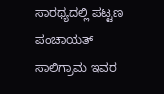ಸಾರಥ್ಯದಲ್ಲಿ ಪಟ್ಟಣ ಪಂಚಾಯತ್ ಸಾಲಿಗ್ರಾಮ ಇವರ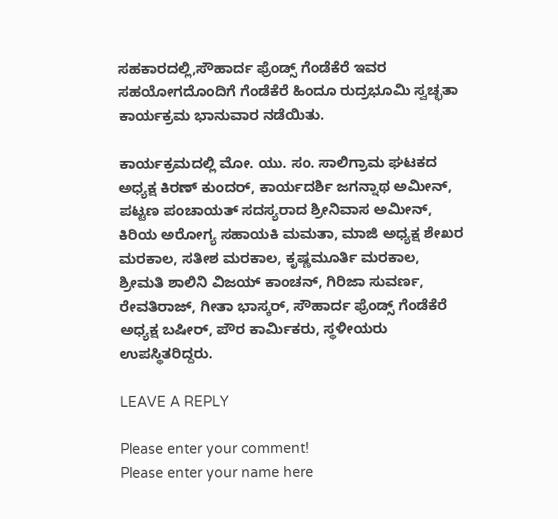ಸಹಕಾರದಲ್ಲಿ,ಸೌಹಾರ್ದ ಫ್ರೆಂಡ್ಸ್ ಗೆಂಡೆಕೆರೆ ಇವರ ಸಹಯೋಗದೊಂದಿಗೆ ಗೆಂಡೆಕೆರೆ ಹಿಂದೂ ರುದ್ರಭೂಮಿ ಸ್ವಚ್ಛತಾ ಕಾರ್ಯಕ್ರಮ ಭಾನುವಾರ ನಡೆಯಿತು.

ಕಾರ್ಯಕ್ರಮದಲ್ಲಿ ಮೋ. ಯು. ಸಂ. ಸಾಲಿಗ್ರಾಮ ಘಟಕದ ಅಧ್ಯಕ್ಷ ಕಿರಣ್ ಕುಂದರ್, ಕಾರ್ಯದರ್ಶಿ ಜಗನ್ನಾಥ ಅಮೀನ್, ಪಟ್ಟಣ ಪಂಚಾಯತ್ ಸದಸ್ಯರಾದ ಶ್ರೀನಿವಾಸ ಅಮೀನ್, ಕಿರಿಯ ಅರೋಗ್ಯ ಸಹಾಯಕಿ ಮಮತಾ, ಮಾಜಿ ಅಧ್ಯಕ್ಷ ಶೇಖರ ಮರಕಾಲ, ಸತೀಶ ಮರಕಾಲ, ಕೃಷ್ಣಮೂರ್ತಿ ಮರಕಾಲ, ಶ್ರೀಮತಿ ಶಾಲಿನಿ ವಿಜಯ್ ಕಾಂಚನ್, ಗಿರಿಜಾ ಸುವರ್ಣ, ರೇವತಿರಾಜ್, ಗೀತಾ ಭಾಸ್ಕರ್, ಸೌಹಾರ್ದ ಫ್ರೆಂಡ್ಸ್ ಗೆಂಡೆಕೆರೆ ಅಧ್ಯಕ್ಷ ಬಷೀರ್, ಪೌರ ಕಾರ್ಮಿಕರು, ಸ್ಥಳೀಯರು ಉಪಸ್ಥಿತರಿದ್ದರು.

LEAVE A REPLY

Please enter your comment!
Please enter your name here